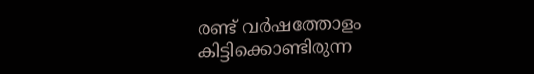രണ്ട് വർഷത്തോളം കിട്ടിക്കൊണ്ടിരുന്ന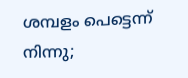ശമ്പളം പെട്ടെന്ന് നിന്നു;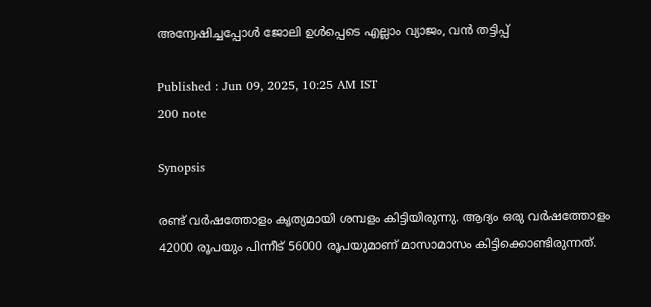അന്വേഷിച്ചപ്പോൾ ജോലി ഉൾപ്പെടെ എല്ലാം വ്യാജം, വൻ തട്ടിപ്പ്

Published : Jun 09, 2025, 10:25 AM IST
200 note

Synopsis

രണ്ട് വർഷത്തോളം കൃത്യമായി ശമ്പളം കിട്ടിയിരുന്നു. ആദ്യം ഒരു വർഷത്തോളം 42000 രൂപയും പിന്നീട് 56000 രൂപയുമാണ് മാസാമാസം കിട്ടിക്കൊണ്ടിരുന്നത്.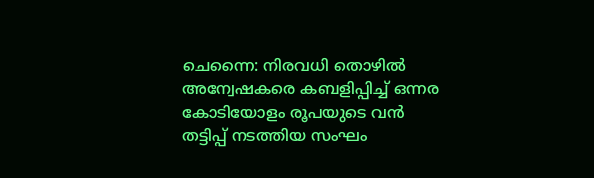ചെന്നൈ: നിരവധി തൊഴിൽ അന്വേഷകരെ കബളിപ്പിച്ച് ഒന്നര കോടിയോളം രൂപയുടെ വൻ തട്ടിപ്പ് നടത്തിയ സംഘം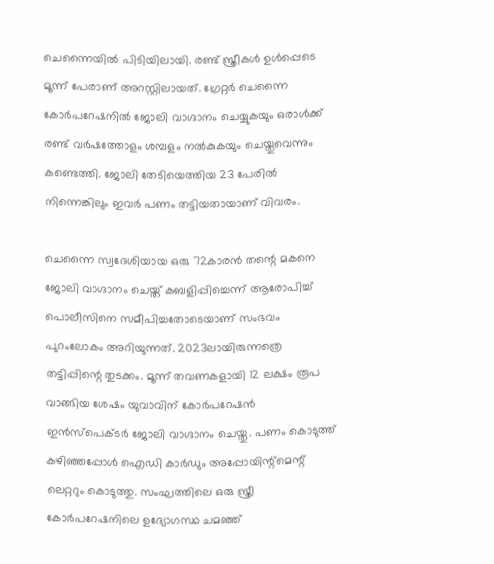ചെന്നൈയിൽ പിടിയിലായി. രണ്ട് സ്ത്രീകൾ ഉൾപ്പെടെ മൂന്ന് പേരാണ് അറസ്റ്റിലായത്. ഗ്രേറ്റർ ചെന്നൈ കോർപറേഷനിൽ ജോലി വാഗ്ദാനം ചെയ്യുകയും ഒരാൾക്ക് രണ്ട് വർഷത്തോളം ശമ്പളം നൽകുകയും ചെയ്തുവെന്നും കണ്ടെത്തി. ജോലി തേടിയെത്തിയ 23 പേരിൽ നിന്നെങ്കിലും ഇവർ പണം തട്ടിയതായാണ് വിവരം.

ചെന്നൈ സ്വദേശിയായ ഒരു 72കാരൻ തന്റെ മകനെ ജോലി വാഗ്ദാനം ചെയ്ത് കബളിപ്പിച്ചെന്ന് ആരോപിച്ച് പൊലീസിനെ സമീപിച്ചതോടെയാണ് സംഭവം പുറംലോകം അറിയുന്നത്. 2023ലായിരുന്നത്രെ തട്ടിപ്പിന്റെ തുടക്കം. മൂന്ന് തവണകളായി 12 ലക്ഷം രൂപ വാങ്ങിയ ശേഷം യുവാവിന് കോർപറേഷൻ ഇൻസ്പെക്ടർ ജോലി വാഗ്ദാനം ചെയ്തു. പണം കൊടുത്ത് കഴിഞ്ഞപ്പോൾ ഐഡി കാർഡും അപ്പോയിന്റ്മെന്റ് ലെറ്ററും കൊടുത്തു. സംഘത്തിലെ ഒരു സ്ത്രീ കോർപറേഷനിലെ ഉദ്യോഗസ്ഥ ചമഞ്ഞ്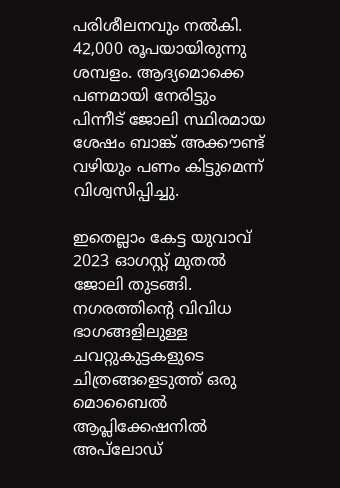പരിശീലനവും നൽകി. 42,000 രൂപയായിരുന്നു ശമ്പളം. ആദ്യമൊക്കെ പണമായി നേരിട്ടും പിന്നീട് ജോലി സ്ഥിരമായ ശേഷം ബാങ്ക് അക്കൗണ്ട് വഴിയും പണം കിട്ടുമെന്ന് വിശ്വസിപ്പിച്ചു.

ഇതെല്ലാം കേട്ട യുവാവ് 2023 ഓഗസ്റ്റ് മുതൽ ജോലി തുടങ്ങി. നഗരത്തിന്റെ വിവിധ ഭാഗങ്ങളിലുള്ള ചവറ്റുകുട്ടകളുടെ ചിത്രങ്ങളെടുത്ത് ഒരു മൊബൈൽ ആപ്ലിക്കേഷനിൽ അപ്‍ലോഡ്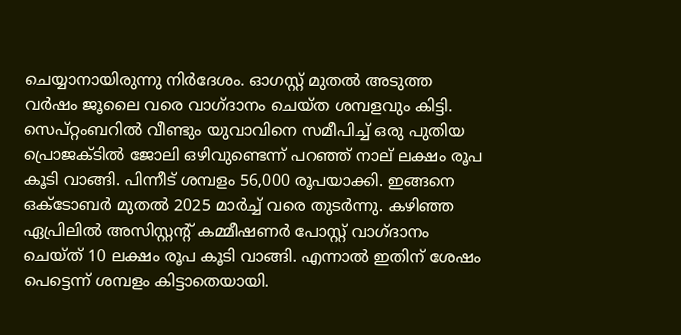ചെയ്യാനായിരുന്നു നിർദേശം. ഓഗസ്റ്റ് മുതൽ അടുത്ത വർഷം ജൂലൈ വരെ വാഗ്ദാനം ചെയ്ത ശമ്പളവും കിട്ടി. സെപ്റ്റംബറിൽ വീണ്ടും യുവാവിനെ സമീപിച്ച് ഒരു പുതിയ പ്രൊജക്ടിൽ ജോലി ഒഴിവുണ്ടെന്ന് പറഞ്ഞ് നാല് ലക്ഷം രൂപ കൂടി വാങ്ങി. പിന്നീട് ശമ്പളം 56,000 രൂപയാക്കി. ഇങ്ങനെ ഒക്ടോബർ മുതൽ 2025 മാർച്ച് വരെ തുടർന്നു. കഴിഞ്ഞ ഏപ്രിലിൽ അസിസ്റ്റന്റ് കമ്മീഷണർ പോസ്റ്റ് വാഗ്ദാനം ചെയ്ത് 10 ലക്ഷം രൂപ കൂടി വാങ്ങി. എന്നാൽ ഇതിന് ശേഷം പെട്ടെന്ന് ശമ്പളം കിട്ടാതെയായി.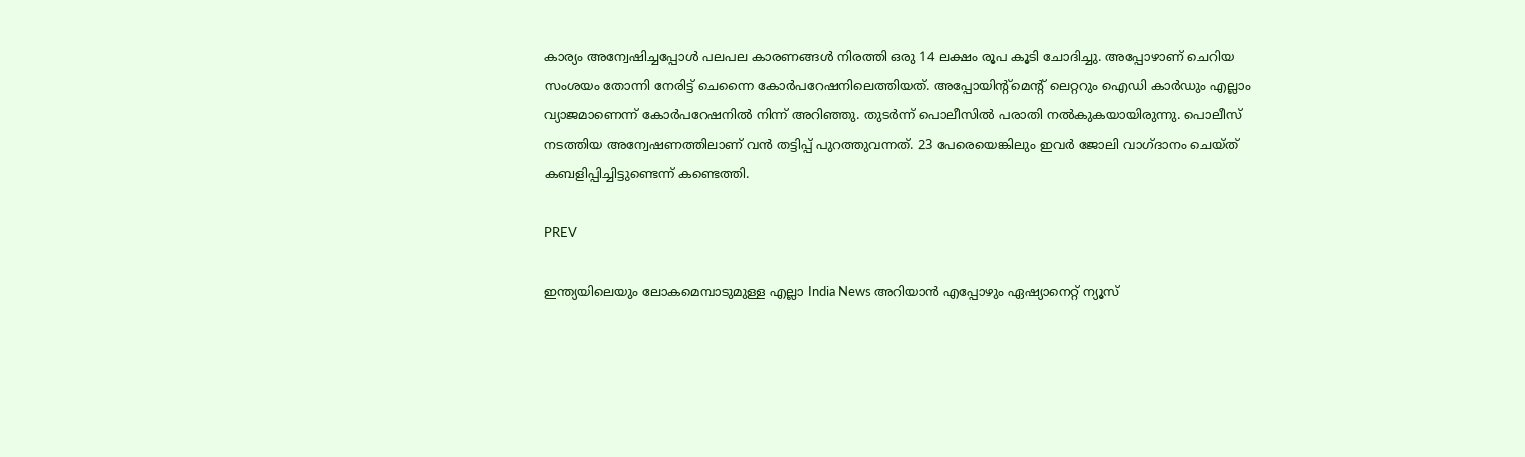കാര്യം അന്വേഷിച്ചപ്പോൾ പലപല കാരണങ്ങൾ നിരത്തി ഒരു 14 ലക്ഷം രൂപ കൂടി ചോദിച്ചു. അപ്പോഴാണ് ചെറിയ സംശയം തോന്നി നേരിട്ട് ചെന്നൈ കോർപറേഷനിലെത്തിയത്. അപ്പോയിന്റ്മെന്റ് ലെറ്ററും ഐഡി കാർഡും എല്ലാം വ്യാജമാണെന്ന് കോർപറേഷനിൽ നിന്ന് അറിഞ്ഞു. തുടർന്ന് പൊലീസിൽ പരാതി നൽകുകയായിരുന്നു. പൊലീസ് നടത്തിയ അന്വേഷണത്തിലാണ് വൻ തട്ടിപ്പ് പുറത്തുവന്നത്. 23 പേരെയെങ്കിലും ഇവർ ജോലി വാഗ്ദാനം ചെയ്ത് കബളിപ്പിച്ചിട്ടുണ്ടെന്ന് കണ്ടെത്തി.

PREV

ഇന്ത്യയിലെയും ലോകമെമ്പാടുമുള്ള എല്ലാ India News അറിയാൻ എപ്പോഴും ഏഷ്യാനെറ്റ് ന്യൂസ്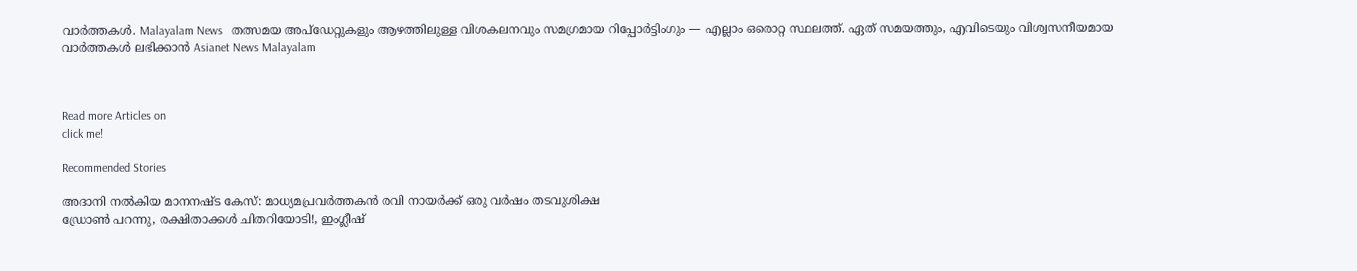വാർത്തകൾ. Malayalam News   തത്സമയ അപ്‌ഡേറ്റുകളും ആഴത്തിലുള്ള വിശകലനവും സമഗ്രമായ റിപ്പോർട്ടിംഗും — എല്ലാം ഒരൊറ്റ സ്ഥലത്ത്. ഏത് സമയത്തും, എവിടെയും വിശ്വസനീയമായ വാർത്തകൾ ലഭിക്കാൻ Asianet News Malayalam



Read more Articles on
click me!

Recommended Stories

അദാനി നൽകിയ മാനനഷ്ട കേസ്: മാധ്യമപ്രവർത്തകൻ രവി നായർക്ക് ഒരു വർഷം തടവുശിക്ഷ
ഡ്രോൺ പറന്നു, രക്ഷിതാക്കൾ ചിതറിയോടി!, ഇംഗ്ലീഷ്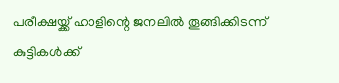പരീക്ഷയ്ക്ക് ഹാളിന്റെ ജനലിൽ തൂങ്ങിക്കിടന്ന് കുട്ടികൾക്ക്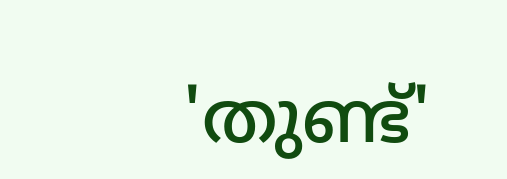'തുണ്ട്'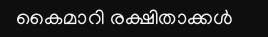കൈമാറി രക്ഷിതാക്കൾ